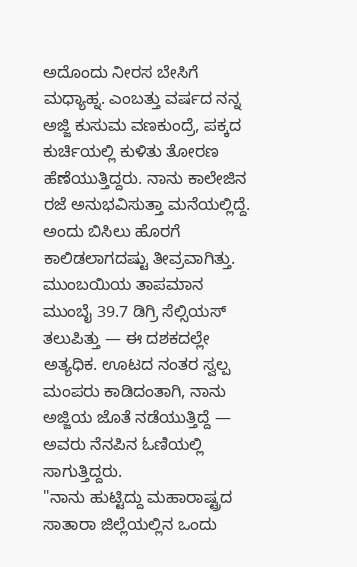ಅದೊಂದು ನೀರಸ ಬೇಸಿಗೆ ಮಧ್ಯಾಹ್ನ. ಎಂಬತ್ತು ವರ್ಷದ ನನ್ನ ಅಜ್ಜಿ ಕುಸುಮ ವಣಕುಂದ್ರೆ, ಪಕ್ಕದ ಕುರ್ಚಿಯಲ್ಲಿ ಕುಳಿತು ತೋರಣ ಹೆಣೆಯುತ್ತಿದ್ದರು. ನಾನು ಕಾಲೇಜಿನ ರಜೆ ಅನುಭವಿಸುತ್ತಾ ಮನೆಯಲ್ಲಿದ್ದೆ. ಅಂದು ಬಿಸಿಲು ಹೊರಗೆ ಕಾಲಿಡಲಾಗದಷ್ಟು ತೀವ್ರವಾಗಿತ್ತು. ಮುಂಬಯಿಯ ತಾಪಮಾನ ಮುಂಬೈ 39.7 ಡಿಗ್ರಿ ಸೆಲ್ಸಿಯಸ್ ತಲುಪಿತ್ತು — ಈ ದಶಕದಲ್ಲೇ ಅತ್ಯಧಿಕ. ಊಟದ ನಂತರ ಸ್ವಲ್ಪ ಮಂಪರು ಕಾಡಿದಂತಾಗಿ, ನಾನು ಅಜ್ಜಿಯ ಜೊತೆ ನಡೆಯುತ್ತಿದ್ದೆ — ಅವರು ನೆನಪಿನ ಓಣಿಯಲ್ಲಿ ಸಾಗುತ್ತಿದ್ದರು.
"ನಾನು ಹುಟ್ಟಿದ್ದು ಮಹಾರಾಷ್ಟ್ರದ ಸಾತಾರಾ ಜಿಲ್ಲೆಯಲ್ಲಿನ ಒಂದು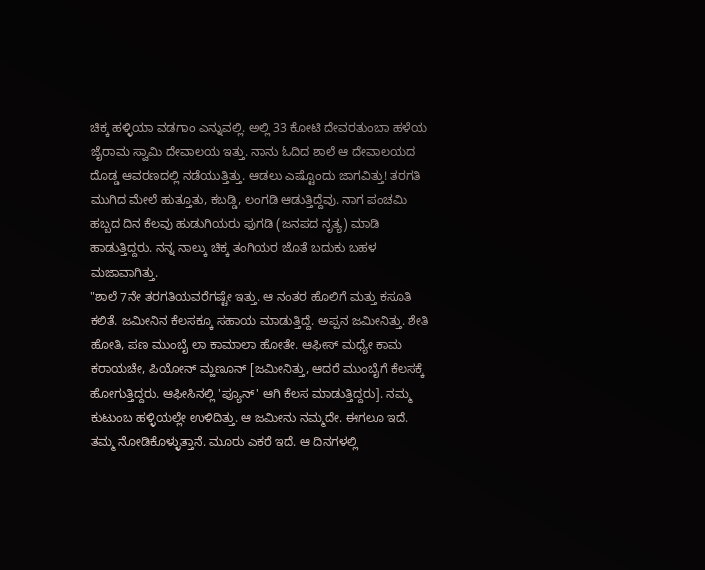ಚಿಕ್ಕ ಹಳ್ಳಿಯಾ ವಡಗಾಂ ಎನ್ನುವಲ್ಲಿ. ಅಲ್ಲಿ 33 ಕೋಟಿ ದೇವರತುಂಬಾ ಹಳೆಯ ಜೈರಾಮ ಸ್ವಾಮಿ ದೇವಾಲಯ ಇತ್ತು. ನಾನು ಓದಿದ ಶಾಲೆ ಆ ದೇವಾಲಯದ ದೊಡ್ಡ ಆವರಣದಲ್ಲಿ ನಡೆಯುತ್ತಿತ್ತು. ಆಡಲು ಎಷ್ಟೊಂದು ಜಾಗವಿತ್ತು! ತರಗತಿ ಮುಗಿದ ಮೇಲೆ ಹುತ್ತೂತು, ಕಬಡ್ಡಿ, ಲಂಗಡಿ ಆಡುತ್ತಿದ್ದೆವು. ನಾಗ ಪಂಚಮಿ ಹಬ್ಬದ ದಿನ ಕೆಲವು ಹುಡುಗಿಯರು ಫುಗಡಿ (ಜನಪದ ನೃತ್ಯ) ಮಾಡಿ ಹಾಡುತ್ತಿದ್ದರು. ನನ್ನ ನಾಲ್ಕು ಚಿಕ್ಕ ತಂಗಿಯರ ಜೊತೆ ಬದುಕು ಬಹಳ ಮಜಾವಾಗಿತ್ತು.
"ಶಾಲೆ 7ನೇ ತರಗತಿಯವರೆಗಷ್ಟೇ ಇತ್ತು. ಆ ನಂತರ ಹೊಲಿಗೆ ಮತ್ತು ಕಸೂತಿ ಕಲಿತೆ. ಜಮೀನಿನ ಕೆಲಸಕ್ಕೂ ಸಹಾಯ ಮಾಡುತ್ತಿದ್ದೆ. ಅಪ್ಪನ ಜಮೀನಿತ್ತು. ಶೇತಿ ಹೋತಿ, ಪಣ ಮುಂಬೈ ಲಾ ಕಾಮಾಲಾ ಹೋತೇ. ಆಫೀಸ್ ಮಧ್ಯೇ ಕಾಮ ಕರಾಯಚೇ, ಪಿಯೋನ್ ಮ್ಹಣೂನ್ [ಜಮೀನಿತ್ತು, ಆದರೆ ಮುಂಬೈಗೆ ಕೆಲಸಕ್ಕೆ ಹೋಗುತ್ತಿದ್ದರು. ಆಫೀಸಿನಲ್ಲಿ 'ಪ್ಯೂನ್' ಆಗಿ ಕೆಲಸ ಮಾಡುತ್ತಿದ್ದರು]. ನಮ್ಮ ಕುಟುಂಬ ಹಳ್ಳಿಯಲ್ಲೇ ಉಳಿದಿತ್ತು. ಆ ಜಮೀನು ನಮ್ಮದೇ. ಈಗಲೂ ಇದೆ. ತಮ್ಮ ನೋಡಿಕೊಳ್ಳುತ್ತಾನೆ. ಮೂರು ಎಕರೆ ಇದೆ. ಆ ದಿನಗಳಲ್ಲಿ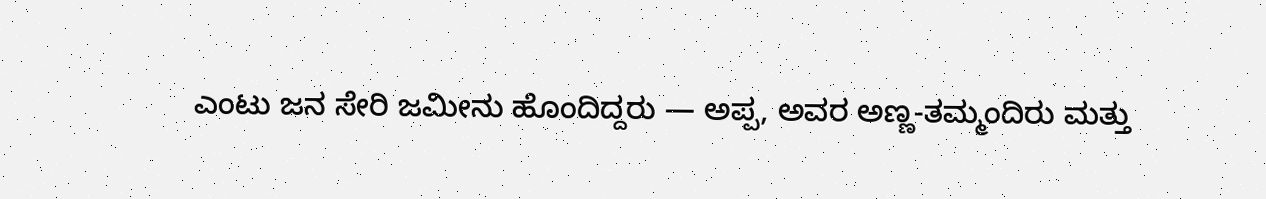ಎಂಟು ಜನ ಸೇರಿ ಜಮೀನು ಹೊಂದಿದ್ದರು — ಅಪ್ಪ, ಅವರ ಅಣ್ಣ-ತಮ್ಮಂದಿರು ಮತ್ತು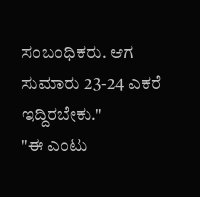ಸಂಬಂಧಿಕರು. ಆಗ ಸುಮಾರು 23-24 ಎಕರೆ ಇದ್ದಿರಬೇಕು."
"ಈ ಎಂಟು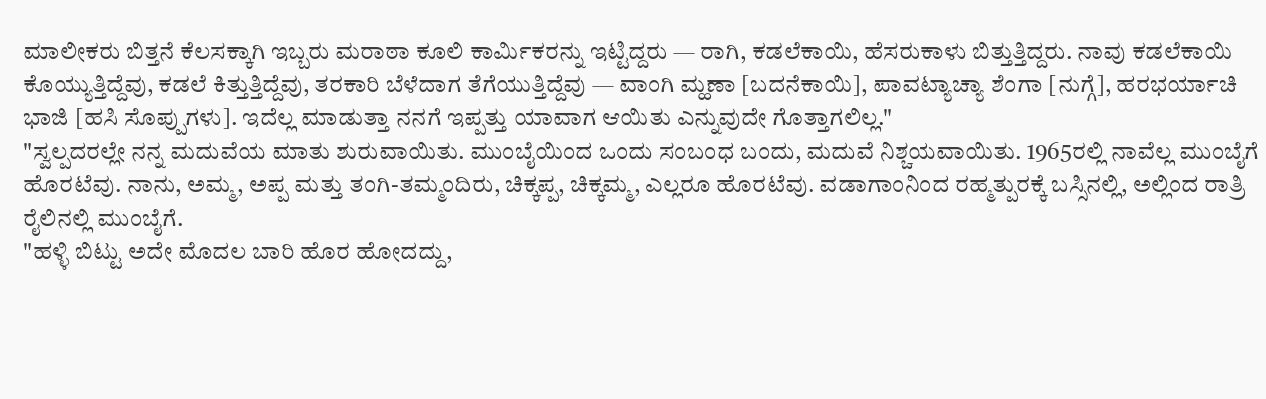ಮಾಲೀಕರು ಬಿತ್ತನೆ ಕೆಲಸಕ್ಕಾಗಿ ಇಬ್ಬರು ಮರಾಠಾ ಕೂಲಿ ಕಾರ್ಮಿಕರನ್ನು ಇಟ್ಟಿದ್ದರು — ರಾಗಿ, ಕಡಲೆಕಾಯಿ, ಹೆಸರುಕಾಳು ಬಿತ್ತುತ್ತಿದ್ದರು. ನಾವು ಕಡಲೆಕಾಯಿ ಕೊಯ್ಯುತ್ತಿದ್ದೆವು, ಕಡಲೆ ಕಿತ್ತುತ್ತಿದ್ದೆವು, ತರಕಾರಿ ಬೆಳೆದಾಗ ತೆಗೆಯುತ್ತಿದ್ದೆವು — ವಾಂಗಿ ಮ್ಹಣಾ [ಬದನೆಕಾಯಿ], ಪಾವಟ್ಯಾಚ್ಯಾ ಶೆಂಗಾ [ನುಗ್ಗೆ], ಹರಭರ್ಯಾಚಿ ಭಾಜಿ [ಹಸಿ ಸೊಪ್ಪುಗಳು]. ಇದೆಲ್ಲ ಮಾಡುತ್ತಾ ನನಗೆ ಇಪ್ಪತ್ತು ಯಾವಾಗ ಆಯಿತು ಎನ್ನುವುದೇ ಗೊತ್ತಾಗಲಿಲ್ಲ."
"ಸ್ವಲ್ಪದರಲ್ಲೇ ನನ್ನ ಮದುವೆಯ ಮಾತು ಶುರುವಾಯಿತು. ಮುಂಬೈಯಿಂದ ಒಂದು ಸಂಬಂಧ ಬಂದು, ಮದುವೆ ನಿಶ್ಚಯವಾಯಿತು. 1965ರಲ್ಲಿ ನಾವೆಲ್ಲ ಮುಂಬೈಗೆ ಹೊರಟೆವು. ನಾನು, ಅಮ್ಮ, ಅಪ್ಪ ಮತ್ತು ತಂಗಿ-ತಮ್ಮಂದಿರು, ಚಿಕ್ಕಪ್ಪ, ಚಿಕ್ಕಮ್ಮ, ಎಲ್ಲರೂ ಹೊರಟೆವು. ವಡಾಗಾಂನಿಂದ ರಹ್ಮತ್ಪುರಕ್ಕೆ ಬಸ್ಸಿನಲ್ಲಿ, ಅಲ್ಲಿಂದ ರಾತ್ರಿ ರೈಲಿನಲ್ಲಿ ಮುಂಬೈಗೆ.
"ಹಳ್ಳಿ ಬಿಟ್ಟು ಅದೇ ಮೊದಲ ಬಾರಿ ಹೊರ ಹೋದದ್ದು,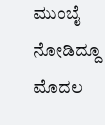ಮುಂಬೈ ನೋಡಿದ್ದೂ ಮೊದಲ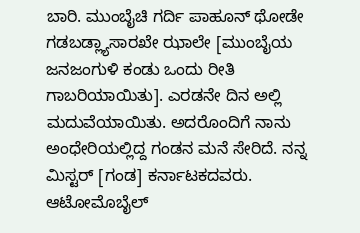ಬಾರಿ. ಮುಂಬೈಚಿ ಗರ್ದಿ ಪಾಹೂನ್ ಥೋಡೇ ಗಡಬಡ್ಲ್ಯಾಸಾರಖೇ ಝಾಲೇ [ಮುಂಬೈಯ ಜನಜಂಗುಳಿ ಕಂಡು ಒಂದು ರೀತಿ ಗಾಬರಿಯಾಯಿತು]. ಎರಡನೇ ದಿನ ಅಲ್ಲಿ ಮದುವೆಯಾಯಿತು. ಅದರೊಂದಿಗೆ ನಾನು ಅಂಧೇರಿಯಲ್ಲಿದ್ದ ಗಂಡನ ಮನೆ ಸೇರಿದೆ. ನನ್ನ ಮಿಸ್ಟರ್ [ಗಂಡ] ಕರ್ನಾಟಕದವರು. ಆಟೋಮೊಬೈಲ್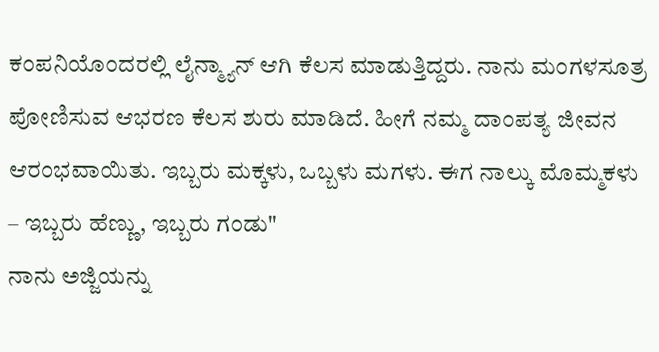ಕಂಪನಿಯೊಂದರಲ್ಲಿ ಲೈನ್ಮ್ಯಾನ್ ಆಗಿ ಕೆಲಸ ಮಾಡುತ್ತಿದ್ದರು. ನಾನು ಮಂಗಳಸೂತ್ರ ಪೋಣಿಸುವ ಆಭರಣ ಕೆಲಸ ಶುರು ಮಾಡಿದೆ. ಹೀಗೆ ನಮ್ಮ ದಾಂಪತ್ಯ ಜೀವನ ಆರಂಭವಾಯಿತು. ಇಬ್ಬರು ಮಕ್ಕಳು, ಒಬ್ಬಳು ಮಗಳು. ಈಗ ನಾಲ್ಕು ಮೊಮ್ಮಕಳು – ಇಬ್ಬರು ಹೆಣ್ಣು, ಇಬ್ಬರು ಗಂಡು"
ನಾನು ಅಜ್ಜಿಯನ್ನು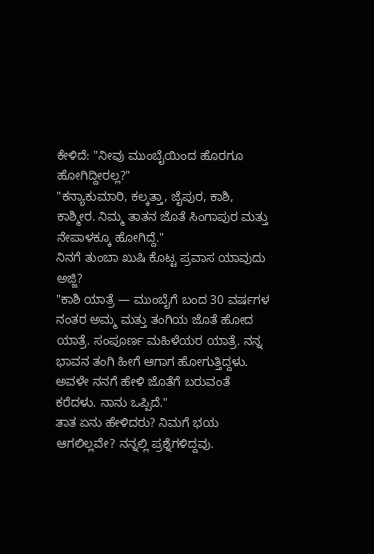ಕೇಳಿದೆ: "ನೀವು ಮುಂಬೈಯಿಂದ ಹೊರಗೂ ಹೋಗಿದ್ದೀರಲ್ಲ?"
"ಕನ್ಯಾಕುಮಾರಿ, ಕಲ್ಕತ್ತಾ, ಜೈಪುರ, ಕಾಶಿ, ಕಾಶ್ಮೀರ. ನಿಮ್ಮ ತಾತನ ಜೊತೆ ಸಿಂಗಾಪುರ ಮತ್ತು ನೇಪಾಳಕ್ಕೂ ಹೋಗಿದ್ದೆ."
ನಿನಗೆ ತುಂಬಾ ಖುಷಿ ಕೊಟ್ಟ ಪ್ರವಾಸ ಯಾವುದು ಅಜ್ಜಿ?
"ಕಾಶಿ ಯಾತ್ರೆ — ಮುಂಬೈಗೆ ಬಂದ 30 ವರ್ಷಗಳ ನಂತರ ಅಮ್ಮ ಮತ್ತು ತಂಗಿಯ ಜೊತೆ ಹೋದ ಯಾತ್ರೆ. ಸಂಪೂರ್ಣ ಮಹಿಳೆಯರ ಯಾತ್ರೆ. ನನ್ನ ಭಾವನ ತಂಗಿ ಹೀಗೆ ಆಗಾಗ ಹೋಗುತ್ತಿದ್ದಳು. ಅವಳೇ ನನಗೆ ಹೇಳಿ ಜೊತೆಗೆ ಬರುವಂತೆ ಕರೆದಳು. ನಾನು ಒಪ್ಪಿದೆ."
ತಾತ ಏನು ಹೇಳಿದರು? ನಿಮಗೆ ಭಯ ಆಗಲಿಲ್ಲವೇ? ನನ್ನಲ್ಲಿ ಪ್ರಶ್ನೆಗಳಿದ್ದವು.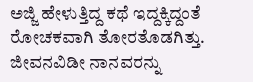ಅಜ್ಜಿ ಹೇಳುತ್ತಿದ್ದ ಕಥೆ ಇದ್ದಕ್ಕಿದ್ದಂತೆ ರೋಚಕವಾಗಿ ತೋರತೊಡಗಿತ್ತು. ಜೀವನವಿಡೀ ನಾನವರನ್ನು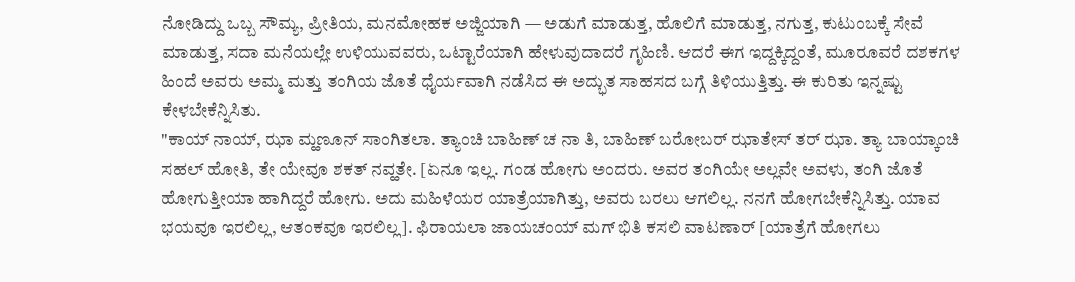ನೋಡಿದ್ದು ಒಬ್ಬ ಸೌಮ್ಯ, ಪ್ರೀತಿಯ, ಮನಮೋಹಕ ಅಜ್ಜಿಯಾಗಿ — ಅಡುಗೆ ಮಾಡುತ್ತ, ಹೊಲಿಗೆ ಮಾಡುತ್ತ, ನಗುತ್ತ, ಕುಟುಂಬಕ್ಕೆ ಸೇವೆ ಮಾಡುತ್ತ, ಸದಾ ಮನೆಯಲ್ಲೇ ಉಳಿಯುವವರು, ಒಟ್ಟಾರೆಯಾಗಿ ಹೇಳುವುದಾದರೆ ಗೃಹಿಣಿ. ಆದರೆ ಈಗ ಇದ್ದಕ್ಕಿದ್ದಂತೆ, ಮೂರೂವರೆ ದಶಕಗಳ ಹಿಂದೆ ಅವರು ಅಮ್ಮ ಮತ್ತು ತಂಗಿಯ ಜೊತೆ ಧೈರ್ಯವಾಗಿ ನಡೆಸಿದ ಈ ಅದ್ಭುತ ಸಾಹಸದ ಬಗ್ಗೆ ತಿಳಿಯುತ್ತಿತ್ತು. ಈ ಕುರಿತು ಇನ್ನಷ್ಟು ಕೇಳಬೇಕೆನ್ನಿಸಿತು.
"ಕಾಯ್ ನಾಯ್, ಝಾ ಮ್ಹಣೂನ್ ಸಾಂಗಿತಲಾ. ತ್ಯಾಂಚಿ ಬಾಹಿಣ್ ಚ ನಾ ತಿ, ಬಾಹಿಣ್ ಬರೋಬರ್ ಝಾತೇಸ್ ತರ್ ಝಾ. ತ್ಯಾ ಬಾಯ್ಕಾಂಚಿ ಸಹಲ್ ಹೋತಿ, ತೇ ಯೇವೂ ಶಕತ್ ನವ್ಹತೇ. [ಏನೂ ಇಲ್ಲ. ಗಂಡ ಹೋಗು ಅಂದರು. ಅವರ ತಂಗಿಯೇ ಅಲ್ಲವೇ ಅವಳು, ತಂಗಿ ಜೊತೆ ಹೋಗುತ್ತೀಯಾ ಹಾಗಿದ್ದರೆ ಹೋಗು. ಅದು ಮಹಿಳೆಯರ ಯಾತ್ರೆಯಾಗಿತ್ತು, ಅವರು ಬರಲು ಆಗಲಿಲ್ಲ. ನನಗೆ ಹೋಗಬೇಕೆನ್ನಿಸಿತ್ತು. ಯಾವ ಭಯವೂ ಇರಲಿಲ್ಲ, ಆತಂಕವೂ ಇರಲಿಲ್ಲ]. ಫಿರಾಯಲಾ ಜಾಯಚಂಯ್ ಮಗ್ ಭಿತಿ ಕಸಲಿ ವಾಟಣಾರ್ [ಯಾತ್ರೆಗೆ ಹೋಗಲು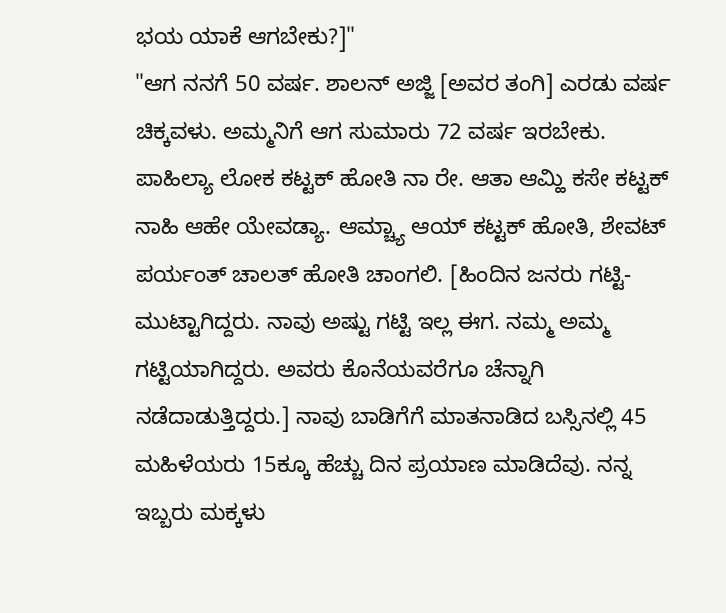ಭಯ ಯಾಕೆ ಆಗಬೇಕು?]"
"ಆಗ ನನಗೆ 50 ವರ್ಷ. ಶಾಲನ್ ಅಜ್ಜಿ [ಅವರ ತಂಗಿ] ಎರಡು ವರ್ಷ ಚಿಕ್ಕವಳು. ಅಮ್ಮನಿಗೆ ಆಗ ಸುಮಾರು 72 ವರ್ಷ ಇರಬೇಕು. ಪಾಹಿಲ್ಯಾ ಲೋಕ ಕಟ್ಟಕ್ ಹೋತಿ ನಾ ರೇ. ಆತಾ ಆಮ್ಹಿ ಕಸೇ ಕಟ್ಟಕ್ ನಾಹಿ ಆಹೇ ಯೇವಡ್ಯಾ. ಆಮ್ಚ್ಯಾ ಆಯ್ ಕಟ್ಟಕ್ ಹೋತಿ, ಶೇವಟ್ ಪರ್ಯಂತ್ ಚಾಲತ್ ಹೋತಿ ಚಾಂಗಲಿ. [ಹಿಂದಿನ ಜನರು ಗಟ್ಟಿ-ಮುಟ್ಟಾಗಿದ್ದರು. ನಾವು ಅಷ್ಟು ಗಟ್ಟಿ ಇಲ್ಲ ಈಗ. ನಮ್ಮ ಅಮ್ಮ ಗಟ್ಟಿಯಾಗಿದ್ದರು. ಅವರು ಕೊನೆಯವರೆಗೂ ಚೆನ್ನಾಗಿ ನಡೆದಾಡುತ್ತಿದ್ದರು.] ನಾವು ಬಾಡಿಗೆಗೆ ಮಾತನಾಡಿದ ಬಸ್ಸಿನಲ್ಲಿ 45 ಮಹಿಳೆಯರು 15ಕ್ಕೂ ಹೆಚ್ಚು ದಿನ ಪ್ರಯಾಣ ಮಾಡಿದೆವು. ನನ್ನ ಇಬ್ಬರು ಮಕ್ಕಳು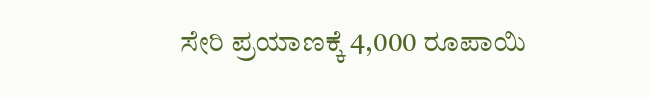ಸೇರಿ ಪ್ರಯಾಣಕ್ಕೆ 4,000 ರೂಪಾಯಿ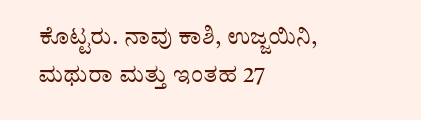ಕೊಟ್ಟರು. ನಾವು ಕಾಶಿ, ಉಜ್ಜಯಿನಿ, ಮಥುರಾ ಮತ್ತು ಇಂತಹ 27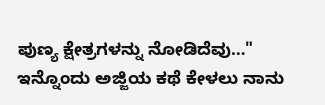ಪುಣ್ಯ ಕ್ಷೇತ್ರಗಳನ್ನು ನೋಡಿದೆವು…"
ಇನ್ನೊಂದು ಅಜ್ಜಿಯ ಕಥೆ ಕೇಳಲು ನಾನು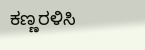ಕಣ್ಣರಳಿಸಿ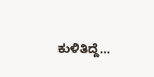ಕುಳಿತಿದ್ದೆ…